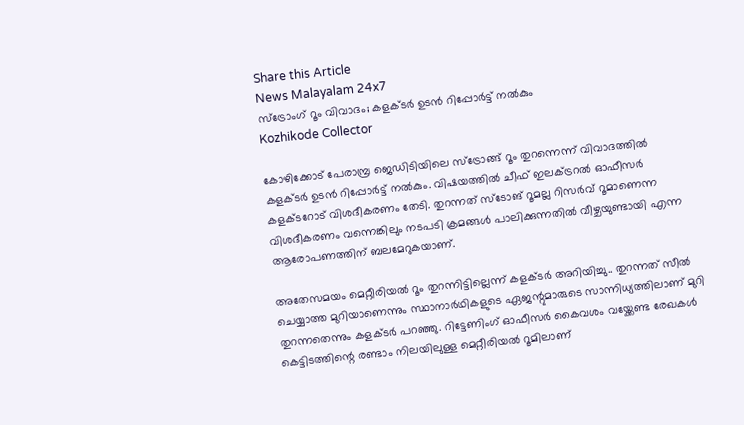Share this Article
News Malayalam 24x7
സ്ട്രോംഗ് റൂം വിവാദം; കളക്ടർ ഉടൻ റിപ്പോർട്ട് നൽകും
Kozhikode Collector

കോഴിക്കോട് പേരാമ്പ്ര ജെഡിടിയിലെ സ്‌ട്രോങ്ങ് റൂം തുറന്നെന്ന് വിവാദത്തില്‍ കളക്ടര്‍ ഉടന്‍ റിപ്പോര്‍ട്ട് നല്‍കും. വിഷയത്തിൽ ചീഫ് ഇലക്ട്രറല്‍ ഓഫീസര്‍ കളക്ടറോട് വിശദീകരണം തേടി. തുറന്നത് സ്ടോങ് റൂമല്ല റിസർവ് റൂമാണെന്ന വിശദീകരണം വന്നെങ്കിലും നടപടി ക്രമങ്ങൾ പാലിക്കുന്നതിൽ വീഴ്ചയുണ്ടായി എന്ന ആരോപണത്തിന് ബലമേറുകയാണ്.

അതേസമയം മെറ്റീരിയല്‍ റൂം തുറന്നിട്ടില്ലെന്ന് കളക്ടര്‍ അറിയിച്ചു.. തുറന്നത് സീല്‍ ചെയ്യാത്ത മുറിയാണെന്നും സ്ഥാനാര്‍ഥികളുടെ ഏജന്റുമാരുടെ സാന്നിധ്യത്തിലാണ് മുറി തുറന്നതെന്നും കളക്ടര്‍ പറഞ്ഞു. റിട്ടേണിംഗ് ഓഫീസര്‍ കൈവശം വയ്ക്കേണ്ട രേഖകള്‍ കെട്ടിടത്തിന്റെ രണ്ടാം നിലയിലുള്ള മെറ്റീരിയല്‍ റൂമിലാണ്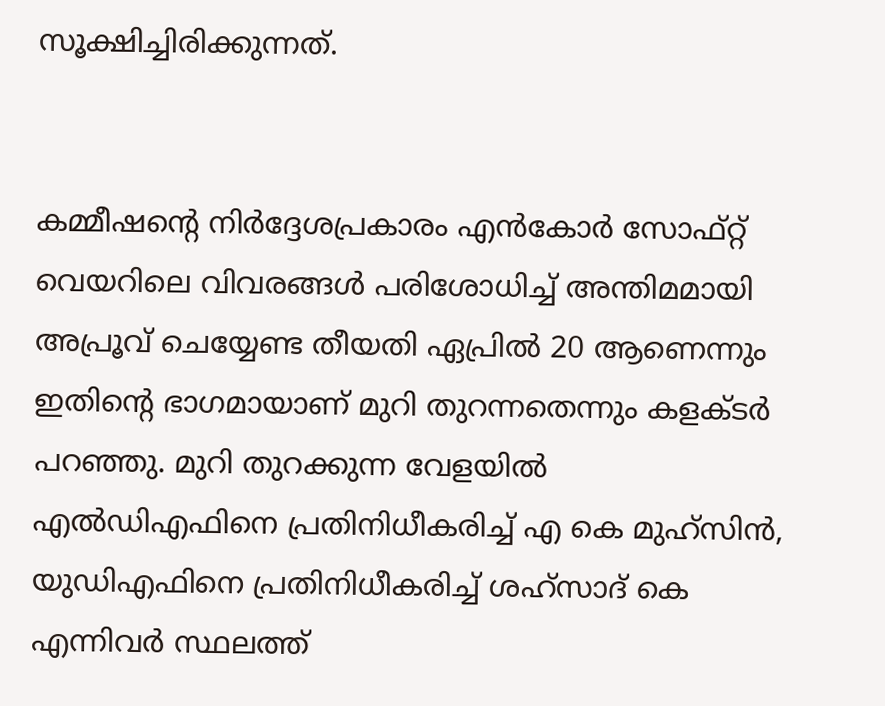സൂക്ഷിച്ചിരിക്കുന്നത്.


കമ്മീഷന്റെ നിര്‍ദ്ദേശപ്രകാരം എന്‍കോര്‍ സോഫ്റ്റ് വെയറിലെ വിവരങ്ങള്‍ പരിശോധിച്ച് അന്തിമമായി അപ്രൂവ് ചെയ്യേണ്ട തീയതി ഏപ്രില്‍ 20 ആണെന്നും ഇതിന്റെ ഭാഗമായാണ് മുറി തുറന്നതെന്നും കളക്ടര്‍ പറഞ്ഞു. മുറി തുറക്കുന്ന വേളയില്‍ എല്‍ഡിഎഫിനെ പ്രതിനിധീകരിച്ച് എ കെ മുഹ്സിന്‍, യുഡിഎഫിനെ പ്രതിനിധീകരിച്ച് ശഹ്സാദ് കെ എന്നിവര്‍ സ്ഥലത്ത്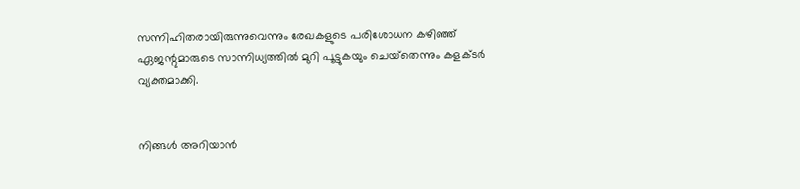സന്നിഹിതരായിരുന്നുവെന്നും രേഖകളുടെ പരിശോധന കഴിഞ്ഞ് ഏജന്റുമാരുടെ സാന്നിധ്യത്തില്‍ മുറി പൂട്ടുകയും ചെയ്‌തെന്നും കളക്ടര്‍ വ്യക്തമാക്കി.


നിങ്ങൾ അറിയാൻ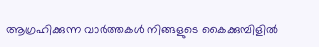ആഗ്രഹിക്കുന്ന വാർത്തകൾ നിങ്ങളുടെ കൈക്കുമ്പിളിൽ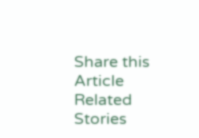Share this Article
Related Stories